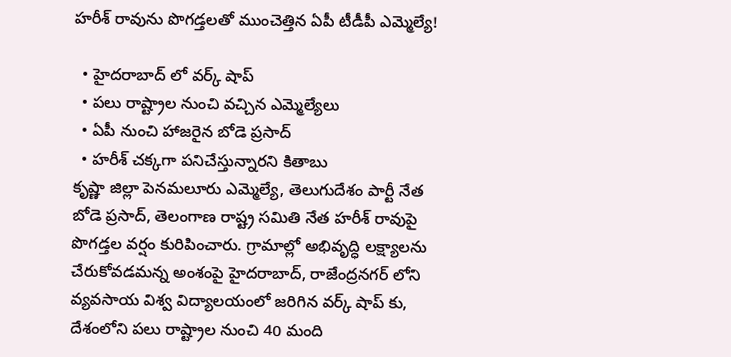హరీశ్ రావును పొగడ్తలతో ముంచెత్తిన ఏపీ టీడీపీ ఎమ్మెల్యే!

  • హైదరాబాద్ లో వర్క్ షాప్
  • పలు రాష్ట్రాల నుంచి వచ్చిన ఎమ్మెల్యేలు
  • ఏపీ నుంచి హాజరైన బోడె ప్రసాద్
  • హరీశ్ చక్కగా పనిచేస్తున్నారని కితాబు
కృష్ణా జిల్లా పెనమలూరు ఎమ్మెల్యే, తెలుగుదేశం పార్టీ నేత బోడె ప్రసాద్, తెలంగాణ రాష్ట్ర సమితి నేత హరీశ్ రావుపై పొగడ్తల వర్షం కురిపించారు. గ్రామాల్లో అభివృద్ధి లక్ష్యాలను చేరుకోవడమన్న అంశంపై హైదరాబాద్, రాజేంద్రనగర్ లోని వ్యవసాయ విశ్వ విద్యాలయంలో జరిగిన వర్క్ షాప్ కు, దేశంలోని పలు రాష్ట్రాల నుంచి 40 మంది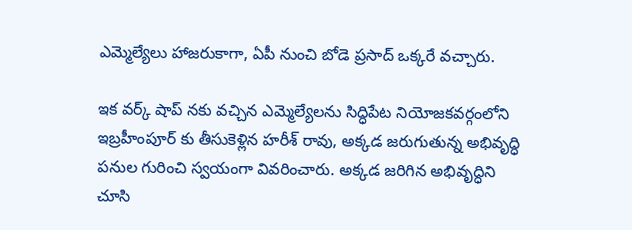ఎమ్మెల్యేలు హాజరుకాగా, ఏపీ నుంచి బోడె ప్రసాద్ ఒక్కరే వచ్చారు.

ఇక వర్క్ షాప్ నకు వచ్చిన ఎమ్మెల్యేలను సిద్ధిపేట నియోజకవర్గంలోని ఇబ్రహీంపూర్ కు తీసుకెళ్లిన హరీశ్ రావు, అక్కడ జరుగుతున్న అభివృద్ధి పనుల గురించి స్వయంగా వివరించారు. అక్కడ జరిగిన అభివృద్ధిని చూసి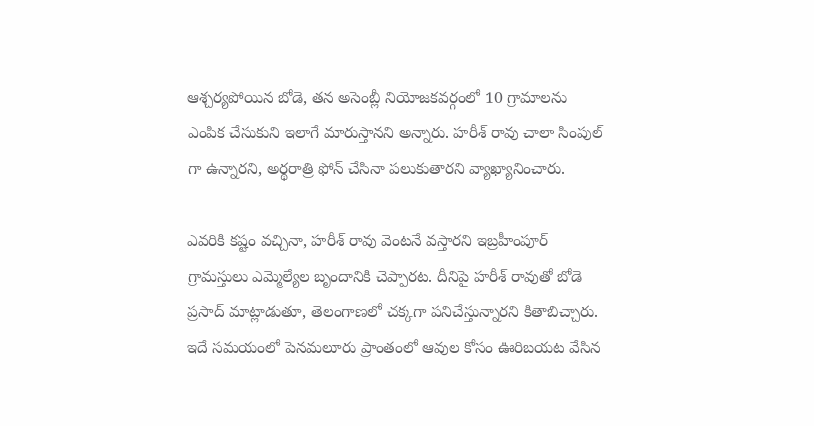ఆశ్చర్యపోయిన బోడె, తన అసెంబ్లీ నియోజకవర్గంలో 10 గ్రామాలను ఎంపిక చేసుకుని ఇలాగే మారుస్తానని అన్నారు. హరీశ్ రావు చాలా సింపుల్ గా ఉన్నారని, అర్థరాత్రి ఫోన్ చేసినా పలుకుతారని వ్యాఖ్యానించారు.

ఎవరికి కష్టం వచ్చినా, హరీశ్ రావు వెంటనే వస్తారని ఇబ్రహీంపూర్ గ్రామస్తులు ఎమ్మెల్యేల బృందానికి చెప్పారట. దీనిపై హరీశ్ రావుతో బోడె ప్రసాద్ మాట్లాడుతూ, తెలంగాణలో చక్కగా పనిచేస్తున్నారని కితాబిచ్చారు. ఇదే సమయంలో పెనమలూరు ప్రాంతంలో ఆవుల కోసం ఊరిబయట వేసిన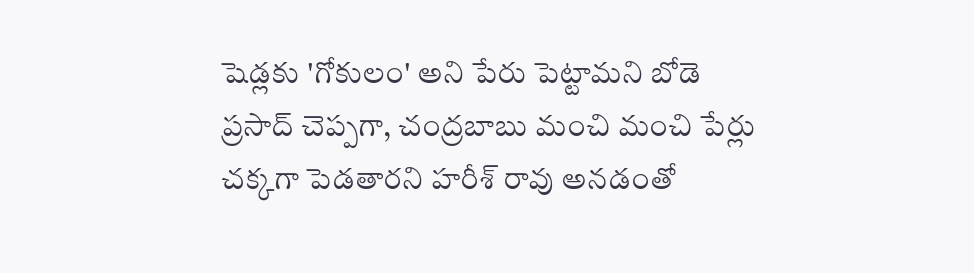షెడ్లకు 'గోకులం' అని పేరు పెట్టామని బోడె ప్రసాద్ చెప్పగా, చంద్రబాబు మంచి మంచి పేర్లు చక్కగా పెడతారని హరీశ్ రావు అనడంతో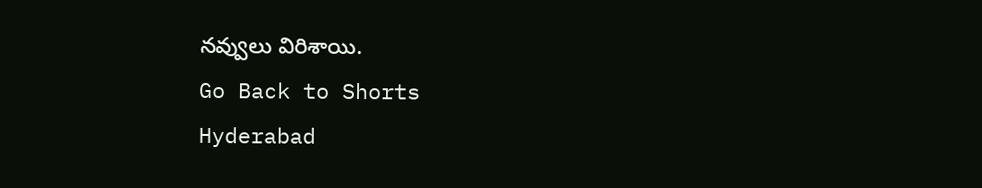నవ్వులు విరిశాయి.
Go Back to Shorts
Hyderabad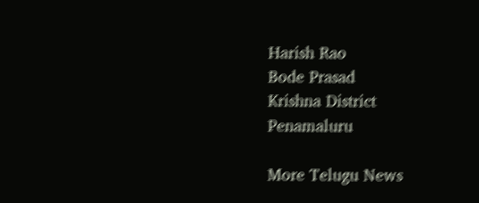Harish Rao
Bode Prasad
Krishna District
Penamaluru

More Telugu News